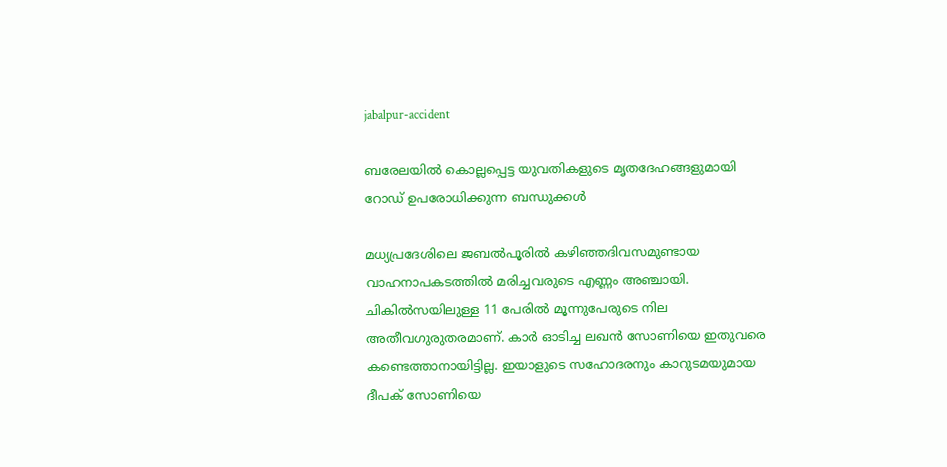jabalpur-accident

ബരേലയില്‍ കൊല്ലപ്പെട്ട യുവതികളുടെ മൃതദേഹങ്ങളുമായി റോഡ് ഉപരോധിക്കുന്ന ബന്ധുക്കള്‍

മധ്യപ്രദേശിലെ ജബല്‍പൂരില്‍ കഴിഞ്ഞദിവസമുണ്ടായ വാഹനാപകടത്തില്‍ മരിച്ചവരുടെ എണ്ണം അഞ്ചായി. ചികില്‍സയിലുള്ള 11 പേരില്‍ മൂന്നുപേരുടെ നില അതീവഗുരുതരമാണ്. കാര്‍ ഓടിച്ച ലഖന്‍ സോണിയെ ഇതുവരെ കണ്ടെത്താനായിട്ടില്ല. ഇയാളുടെ സഹോദരനും കാറുടമയുമായ ദീപക് സോണിയെ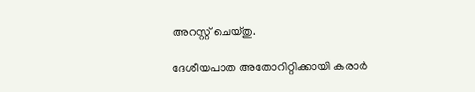അറസ്റ്റ് ചെയ്തു.

ദേശീയപാത അതോറിറ്റിക്കായി കരാര്‍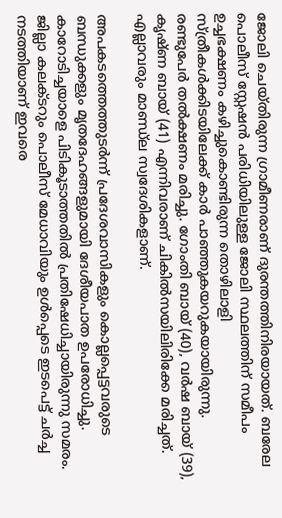ജോലി ചെയ്തിരുന്ന ഗ്രാമീണരാണ് ദുരന്തത്തിനിരയായത്. ബരേല പൊലീസ് സ്റ്റേഷന്‍ പരിധിയിലുള്ള ജോലി സ്ഥലത്തിന് സമീപം ഉച്ചഭക്ഷണം കഴിച്ചുകൊണ്ടിരുന്ന തൊഴിലാളി സ്ത്രീകള്‍ക്കിടയിലേക്ക് കാര്‍ പാഞ്ഞുകയറുകയായിരുന്നു. രണ്ടുപേര്‍ തല്‍ക്ഷണം മരിച്ചു. ഗോംതി ബായ് (40), വര്‍ഷ ബായ് (39), കൃഷ്ണ ബായ് (41) എന്നിവരാണ് ചികില്‍സയിലിരിക്കേ മരിച്ചത്. എല്ലാവരും മാണ്ഡ‍്‌ല സ്വദേശികളാണ്.

അപകടത്തെത്തുടര്‍ന്ന് പ്രദേശവാസികളും കൊല്ലപ്പെട്ടവരുടെ ബന്ധുക്കളും മൃതദേഹങ്ങളുമായി ദേശീയപാത ഉപരോധിച്ചു. കാറോടിച്ചയാളെ പിടികൂടാത്തതില്‍ പ്രതിഷേധിച്ചായിരുന്നു സമരം. ജില്ലാ കലക്ടറും പൊലീസ് മേധാവിയും ഉള്‍പ്പെടെ ഇടപെട്ട് ചര്‍ച്ച നടത്തിയാണ് ഇവരെ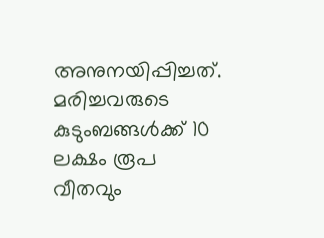അനുനയിപ്പിച്ചത്. മരിച്ചവരുടെ കുടുംബങ്ങള്‍ക്ക് 10 ലക്ഷം രൂപ വീതവും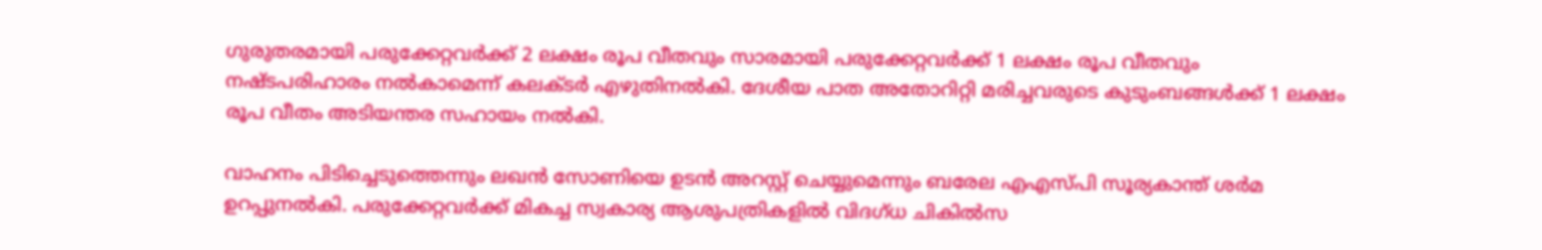ഗുരുതരമായി പരുക്കേറ്റവര്‍ക്ക് 2 ലക്ഷം രൂപ വീതവും സാരമായി പരുക്കേറ്റവര്‍ക്ക് 1 ലക്ഷം രൂപ വീതവും നഷ്ടപരിഹാരം നല്‍കാമെന്ന് കലക്ടര്‍ എഴുതിനല്‍കി. ദേശീയ പാത അതോറിറ്റി മരിച്ചവരുടെ കുടുംബങ്ങള്‍ക്ക് 1 ലക്ഷം രൂപ വീതം അടിയന്തര സഹായം നല്‍കി.

വാഹനം പിടിച്ചെടുത്തെന്നും ലഖന്‍ സോണിയെ ഉടന്‍ അറസ്റ്റ് ചെയ്യുമെന്നും ബരേല എഎസ്‌പി സൂര്യകാന്ത് ശര്‍മ ഉറപ്പുനല്‍കി. പരുക്കേറ്റവര്‍ക്ക് മികച്ച സ്വകാര്യ ആശുപത്രികളില്‍ വിദഗ്ധ ചികില്‍സ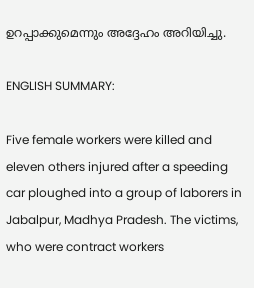ഉറപ്പാക്കുമെന്നും അദ്ദേഹം അറിയിച്ചു.

ENGLISH SUMMARY:

Five female workers were killed and eleven others injured after a speeding car ploughed into a group of laborers in Jabalpur, Madhya Pradesh. The victims, who were contract workers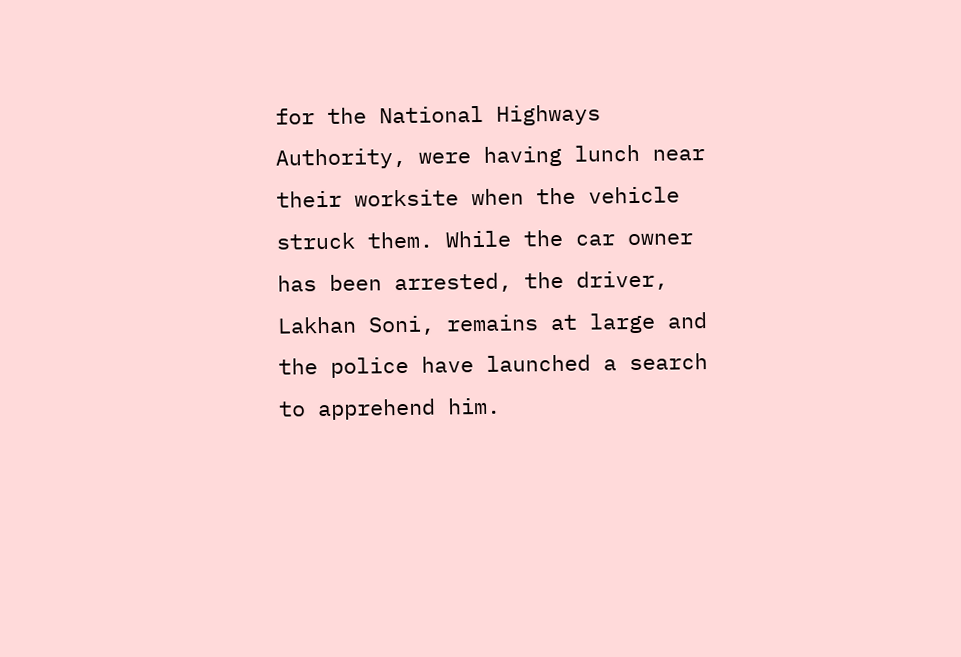for the National Highways Authority, were having lunch near their worksite when the vehicle struck them. While the car owner has been arrested, the driver, Lakhan Soni, remains at large and the police have launched a search to apprehend him.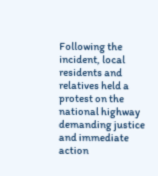Following the incident, local residents and relatives held a protest on the national highway demanding justice and immediate action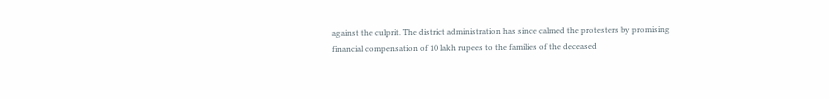against the culprit. The district administration has since calmed the protesters by promising financial compensation of 10 lakh rupees to the families of the deceased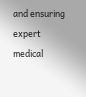and ensuring expert medical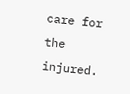care for the injured.